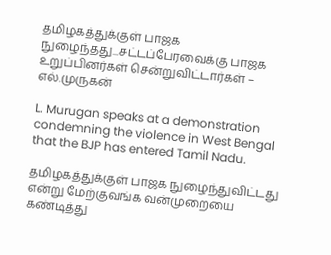தமிழகத்துக்குள் பாஜக நுழைந்தது...சட்டப்பேரவைக்கு பாஜக உறுப்பினர்கள் சென்றுவிட்டார்கள் – எல்.முருகன்

L. Murugan speaks at a demonstration condemning the violence in West Bengal that the BJP has entered Tamil Nadu.

தமிழகத்துக்குள் பாஜக நுழைந்துவிட்டது என்று மேற்குவங்க வன்முறையை கண்டித்து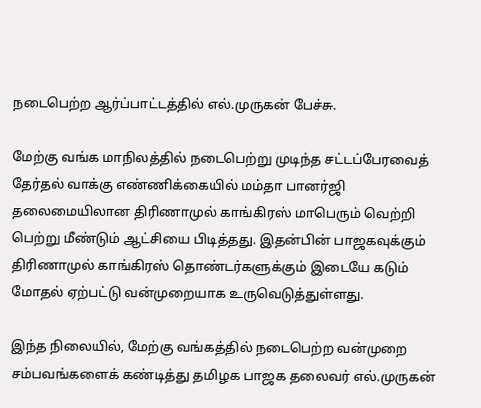நடைபெற்ற ஆர்ப்பாட்டத்தில் எல்.முருகன் பேச்சு.

மேற்கு வங்க மாநிலத்தில் நடைபெற்று முடிந்த சட்டப்பேரவைத் தேர்தல் வாக்கு எண்ணிக்கையில் மம்தா பானர்ஜி தலைமையிலான திரிணாமுல் காங்கிரஸ் மாபெரும் வெற்றி பெற்று மீண்டும் ஆட்சியை பிடித்தது. இதன்பின் பாஜகவுக்கும் திரிணாமுல் காங்கிரஸ் தொண்டர்களுக்கும் இடையே கடும் மோதல் ஏற்பட்டு வன்முறையாக உருவெடுத்துள்ளது.

இந்த நிலையில், மேற்கு வங்கத்தில் நடைபெற்ற வன்முறை சம்பவங்களைக் கண்டித்து தமிழக பாஜக தலைவர் எல்.முருகன்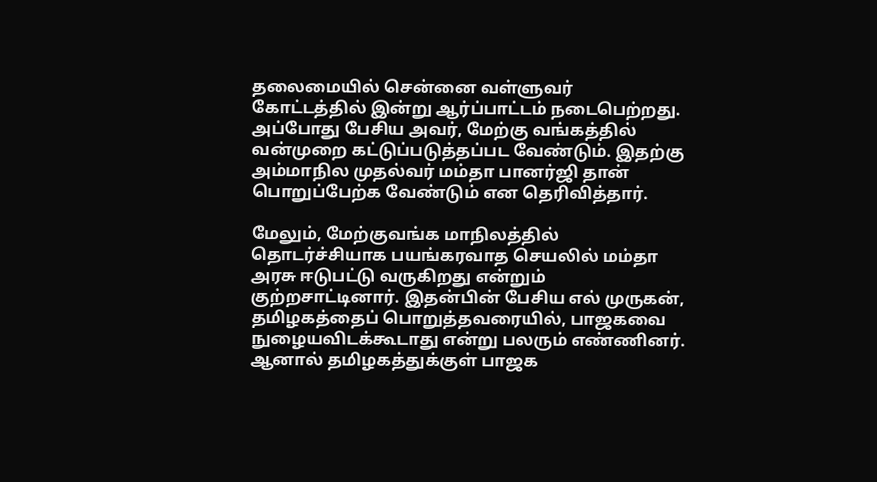தலைமையில் சென்னை வள்ளுவர் கோட்டத்தில் இன்று ஆர்ப்பாட்டம் நடைபெற்றது. அப்போது பேசிய அவர், மேற்கு வங்கத்தில் வன்முறை கட்டுப்படுத்தப்பட வேண்டும். இதற்கு அம்மாநில முதல்வர் மம்தா பானர்ஜி தான் பொறுப்பேற்க வேண்டும் என தெரிவித்தார்.

மேலும், மேற்குவங்க மாநிலத்தில் தொடர்ச்சியாக பயங்கரவாத செயலில் மம்தா அரசு ஈடுபட்டு வருகிறது என்றும் குற்றசாட்டினார். இதன்பின் பேசிய எல் முருகன்,  தமிழகத்தைப் பொறுத்தவரையில், பாஜகவை நுழையவிடக்கூடாது என்று பலரும் எண்ணினர். ஆனால் தமிழகத்துக்குள் பாஜக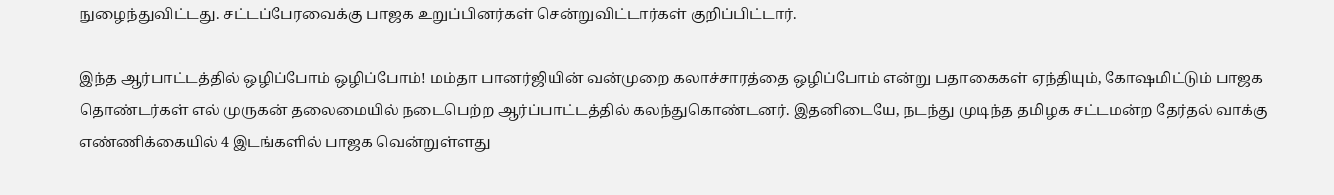நுழைந்துவிட்டது. சட்டப்பேரவைக்கு பாஜக உறுப்பினர்கள் சென்றுவிட்டார்கள் குறிப்பிட்டார்.

இந்த ஆர்பாட்டத்தில் ஒழிப்போம் ஒழிப்போம்! மம்தா பானர்ஜியின் வன்முறை கலாச்சாரத்தை ஒழிப்போம் என்று பதாகைகள் ஏந்தியும், கோஷமிட்டும் பாஜக தொண்டர்கள் எல் முருகன் தலைமையில் நடைபெற்ற ஆர்ப்பாட்டத்தில் கலந்துகொண்டனர். இதனிடையே, நடந்து முடிந்த தமிழக சட்டமன்ற தேர்தல் வாக்கு எண்ணிக்கையில் 4 இடங்களில் பாஜக வென்றுள்ளது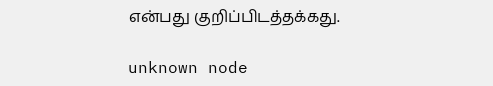என்பது குறிப்பிடத்தக்கது.

unknown node